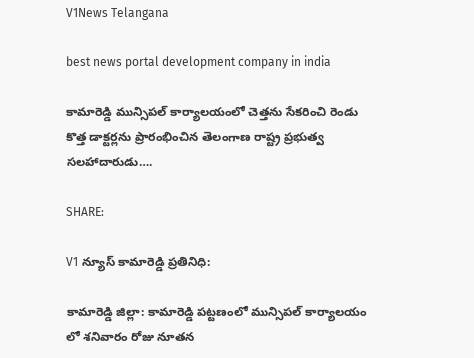V1News Telangana

best news portal development company in india

కామారెడ్డి మున్సిపల్ కార్యాలయంలో చెత్తను సేకరించి రెండు కొత్త డాక్టర్లను ప్రారంభించిన తెలంగాణ రాష్ట్ర ప్రభుత్వ సలహాదారుడు….

SHARE:

V1 న్యూస్ కామారెడ్డి ప్రతినిధి:

కామారెడ్డి జిల్లా: కామారెడ్డి పట్టణంలో మున్సిపల్ కార్యాలయం లో శనివారం రోజు నూతన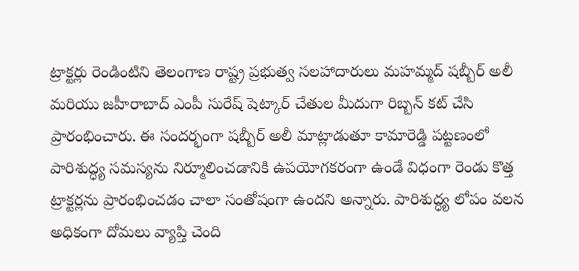ట్రాక్టర్లు రెండింటిని తెలంగాణ రాష్ట్ర ప్రభుత్వ సలహాదారులు మహమ్మద్ షబ్బీర్ అలీ మరియు జహీరాబాద్ ఎంపీ సురేష్ షెట్కార్ చేతుల మీదుగా రిబ్బన్ కట్ చేసి ప్రారంభించారు. ఈ సందర్భంగా షబ్బీర్ అలీ మాట్లాడుతూ కామారెడ్డి పట్టణంలో పారిశుద్ధ్య సమస్యను నిర్మూలించడానికి ఉపయోగకరంగా ఉండే విధంగా రెండు కొత్త ట్రాక్టర్లను ప్రారంభించడం చాలా సంతోషంగా ఉందని అన్నారు. పారిశుద్ధ్య లోపం వలన అధికంగా దోమలు వ్యాప్తి చెంది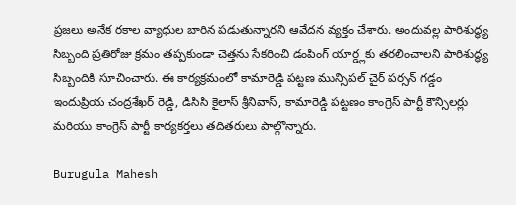ప్రజలు అనేక రకాల వ్యాధుల బారిన పడుతున్నారని ఆవేదన వ్యక్తం చేశారు. అందువల్ల పారిశుద్ధ్య సిబ్బంది ప్రతిరోజు క్రమం తప్పకుండా చెత్తను సేకరించి డంపింగ్ యార్డ్లకు తరలించాలని పారిశుద్ధ్య సిబ్బందికి సూచించారు. ఈ కార్యక్రమంలో కామారెడ్డి పట్టణ మున్సిపల్ చైర్ పర్సన్ గడ్డం ఇందుప్రియ చంద్రశేఖర్ రెడ్డి, డిసిసి కైలాస్ శ్రీనివాస్, కామారెడ్డి పట్టణం కాంగ్రెస్ పార్టీ కౌన్సిలర్లు మరియు కాంగ్రెస్ పార్టీ కార్యకర్తలు తదితరులు పాల్గొన్నారు.

Burugula Mahesh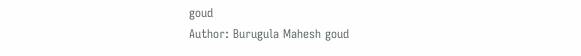goud
Author: Burugula Mahesh goud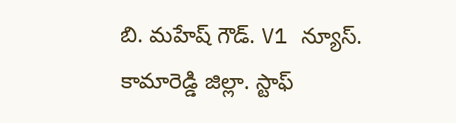బి. మహేష్ గౌడ్. V1 న్యూస్. కామారెడ్డి జిల్లా. స్టాఫ్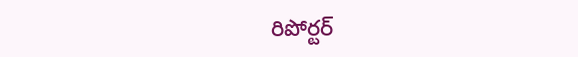రిపోర్టర్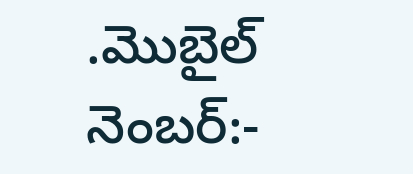.మొబైల్ నెంబర్:-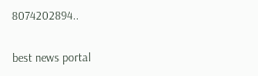8074202894..

best news portal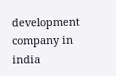development company in india